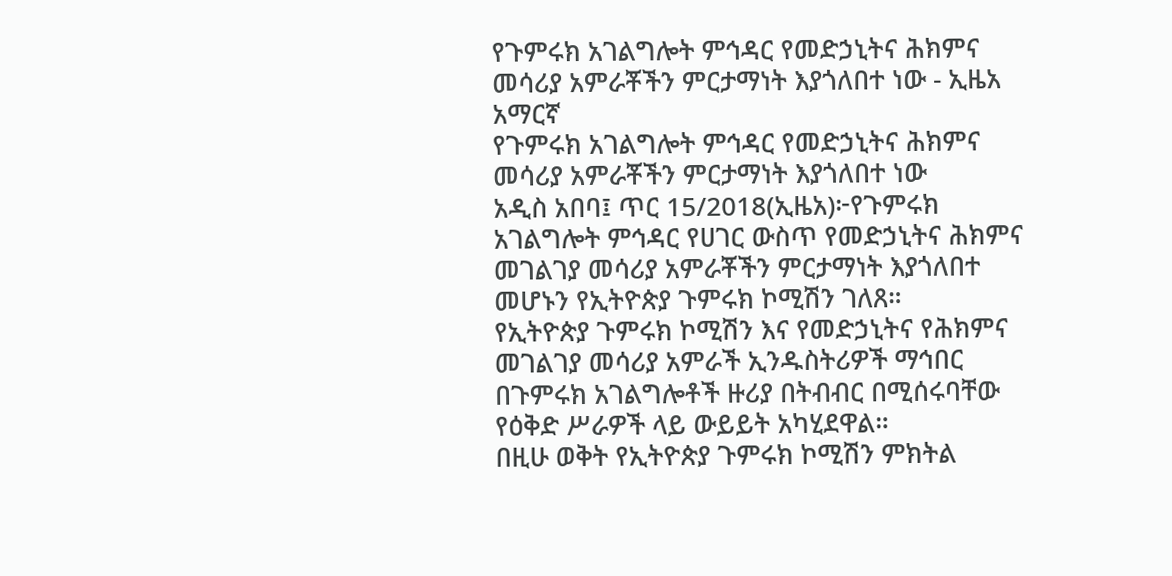የጉምሩክ አገልግሎት ምኅዳር የመድኃኒትና ሕክምና መሳሪያ አምራቾችን ምርታማነት እያጎለበተ ነው - ኢዜአ አማርኛ
የጉምሩክ አገልግሎት ምኅዳር የመድኃኒትና ሕክምና መሳሪያ አምራቾችን ምርታማነት እያጎለበተ ነው
አዲስ አበባ፤ ጥር 15/2018(ኢዜአ)፦የጉምሩክ አገልግሎት ምኅዳር የሀገር ውስጥ የመድኃኒትና ሕክምና መገልገያ መሳሪያ አምራቾችን ምርታማነት እያጎለበተ መሆኑን የኢትዮጵያ ጉምሩክ ኮሚሽን ገለጸ።
የኢትዮጵያ ጉምሩክ ኮሚሽን እና የመድኃኒትና የሕክምና መገልገያ መሳሪያ አምራች ኢንዱስትሪዎች ማኅበር በጉምሩክ አገልግሎቶች ዙሪያ በትብብር በሚሰሩባቸው የዕቅድ ሥራዎች ላይ ውይይት አካሂደዋል።
በዚሁ ወቅት የኢትዮጵያ ጉምሩክ ኮሚሽን ምክትል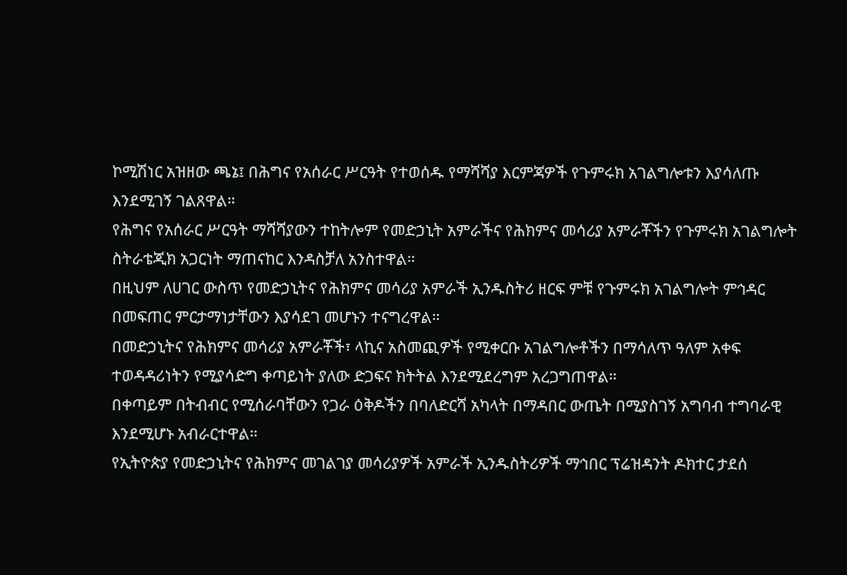ኮሚሽነር አዝዘው ጫኔ፤ በሕግና የአሰራር ሥርዓት የተወሰዱ የማሻሻያ እርምጃዎች የጉምሩክ አገልግሎቱን እያሳለጡ እንደሚገኝ ገልጸዋል።
የሕግና የአሰራር ሥርዓት ማሻሻያውን ተከትሎም የመድኃኒት አምራችና የሕክምና መሳሪያ አምራቾችን የጉምሩክ አገልግሎት ስትራቴጂክ አጋርነት ማጠናከር እንዳስቻለ አንስተዋል።
በዚህም ለሀገር ውስጥ የመድኃኒትና የሕክምና መሳሪያ አምራች ኢንዱስትሪ ዘርፍ ምቹ የጉምሩክ አገልግሎት ምኅዳር በመፍጠር ምርታማነታቸውን እያሳደገ መሆኑን ተናግረዋል።
በመድኃኒትና የሕክምና መሳሪያ አምራቾች፣ ላኪና አስመጪዎች የሚቀርቡ አገልግሎቶችን በማሳለጥ ዓለም አቀፍ ተወዳዳሪነትን የሚያሳድግ ቀጣይነት ያለው ድጋፍና ክትትል እንደሚደረግም አረጋግጠዋል።
በቀጣይም በትብብር የሚሰራባቸውን የጋራ ዕቅዶችን በባለድርሻ አካላት በማዳበር ውጤት በሚያስገኝ አግባብ ተግባራዊ እንደሚሆኑ አብራርተዋል።
የኢትዮጵያ የመድኃኒትና የሕክምና መገልገያ መሳሪያዎች አምራች ኢንዱስትሪዎች ማኅበር ፕሬዝዳንት ዶክተር ታደሰ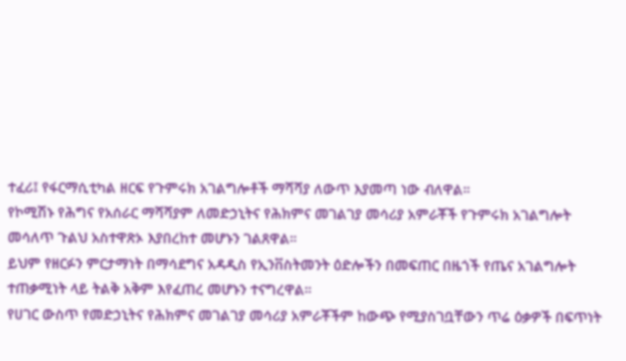ተፈሪ፤ የፋርማሲቲካል ዘርፍ የጉምሩክ አገልግሎቶች ማሻሻያ ለውጥ እያመጣ ነው ብለዋል።
የኮሚሽኑ የሕግና የአሰራር ማሻሻያም ለመድኃኒትና የሕክምና መገልገያ መሳሪያ አምራቾች የጉምሩክ አገልግሎት መሳለጥ ጉልህ አስተዋጽኦ እያበረከተ መሆኑን ገልጸዋል።
ይህም የዘርፉን ምርታማነት በማሳደግና አዳዲስ የኢንቨስትመንት ዕድሎችን በመፍጠር በዜጎች የጤና አገልግሎት ተጠቃሚነት ላይ ትልቅ አቅም እየፈጠረ መሆኑን ተናግረዋል።
የሀገር ውስጥ የመድኃኒትና የሕክምና መገልገያ መሳሪያ አምራቾችም ከውጭ የሚያስገቧቸውን ጥሬ ዕቃዎች በፍጥነት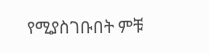የሚያስገቡበት ምቹ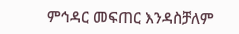ምኅዳር መፍጠር እንዳስቻለም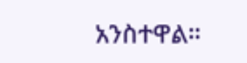አንስተዋል።